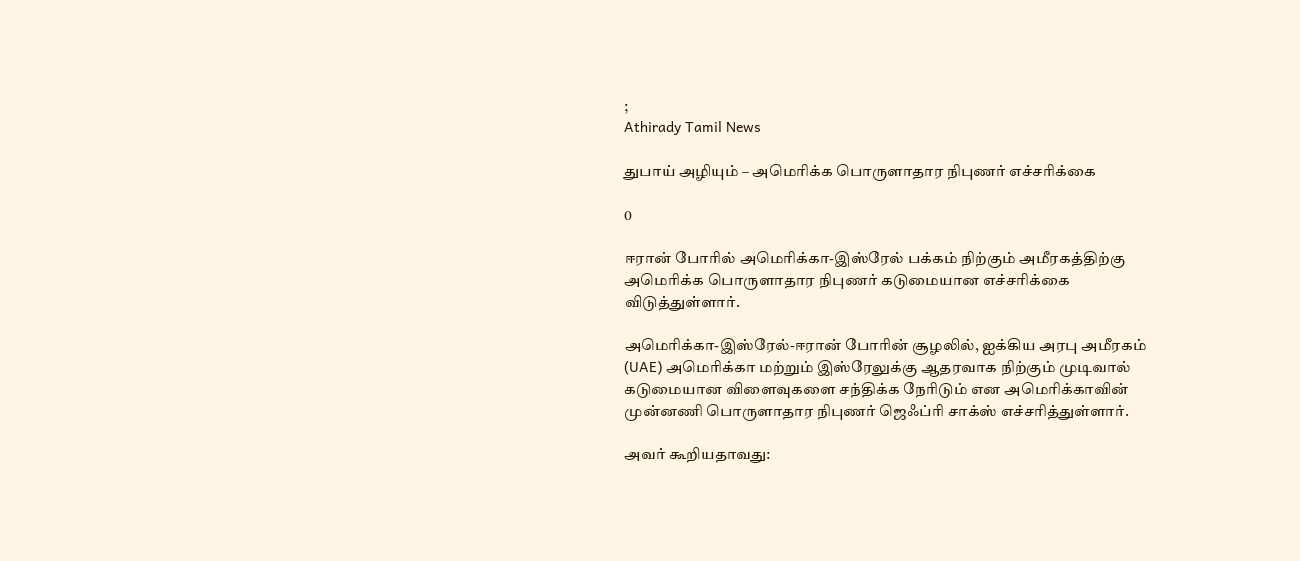;
Athirady Tamil News

துபாய் அழியும் – அமெரிக்க பொருளாதார நிபுணர் எச்சரிக்கை

0

ஈரான் போரில் அமெரிக்கா-இஸ்ரேல் பக்கம் நிற்கும் அமீரகத்திற்கு அமெரிக்க பொருளாதார நிபுணர் கடுமையான எச்சரிக்கை விடுத்துள்ளார்.

அமெரிக்கா-இஸ்ரேல்-ஈரான் போரின் சூழலில், ஐக்கிய அரபு அமீரகம் (UAE) அமெரிக்கா மற்றும் இஸ்ரேலுக்கு ஆதரவாக நிற்கும் முடிவால் கடுமையான விளைவுகளை சந்திக்க நேரிடும் என அமெரிக்காவின் முன்னணி பொருளாதார நிபுணர் ஜெஃப்ரி சாக்ஸ் எச்சரித்துள்ளார்.

அவர் கூறியதாவது: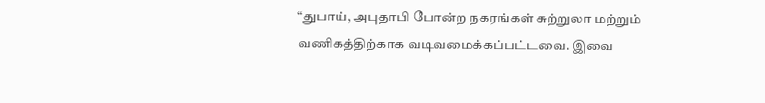“துபாய், அபுதாபி போன்ற நகரங்கள் சுற்றுலா மற்றும் வணிகத்திற்காக வடிவமைக்கப்பட்டவை. இவை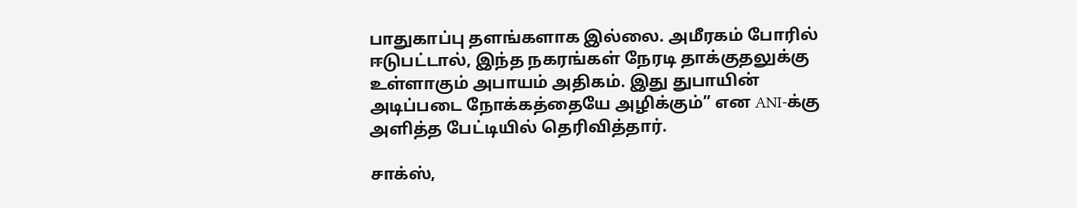பாதுகாப்பு தளங்களாக இல்லை. அமீரகம் போரில் ஈடுபட்டால், இந்த நகரங்கள் நேரடி தாக்குதலுக்கு உள்ளாகும் அபாயம் அதிகம். இது துபாயின் அடிப்படை நோக்கத்தையே அழிக்கும்” என ANI-க்கு அளித்த பேட்டியில் தெரிவித்தார்.

சாக்ஸ்,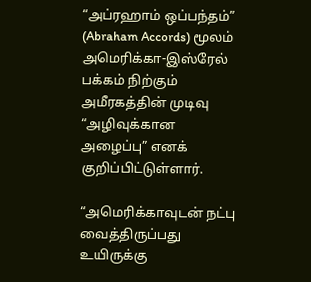“அப்ரஹாம் ஒப்பந்தம்” (Abraham Accords) மூலம் அமெரிக்கா-இஸ்ரேல் பக்கம் நிற்கும் அமீரகத்தின் முடிவு “அழிவுக்கான அழைப்பு” எனக் குறிப்பிட்டுள்ளார்.

“அமெரிக்காவுடன் நட்பு வைத்திருப்பது உயிருக்கு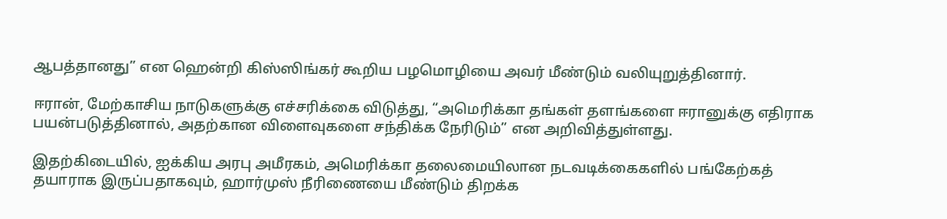ஆபத்தானது” என ஹென்றி கிஸ்ஸிங்கர் கூறிய பழமொழியை அவர் மீண்டும் வலியுறுத்தினார்.

ஈரான், மேற்காசிய நாடுகளுக்கு எச்சரிக்கை விடுத்து, “அமெரிக்கா தங்கள் தளங்களை ஈரானுக்கு எதிராக பயன்படுத்தினால், அதற்கான விளைவுகளை சந்திக்க நேரிடும்” என அறிவித்துள்ளது.

இதற்கிடையில், ஐக்கிய அரபு அமீரகம், அமெரிக்கா தலைமையிலான நடவடிக்கைகளில் பங்கேற்கத் தயாராக இருப்பதாகவும், ஹார்முஸ் நீரிணையை மீண்டும் திறக்க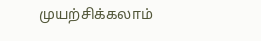முயற்சிக்கலாம்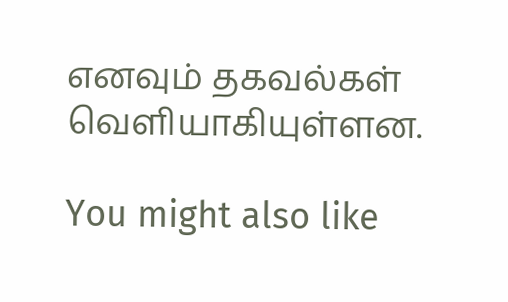எனவும் தகவல்கள் வெளியாகியுள்ளன.

You might also like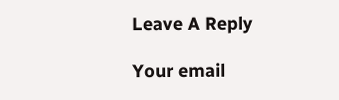Leave A Reply

Your email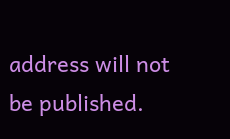address will not be published.